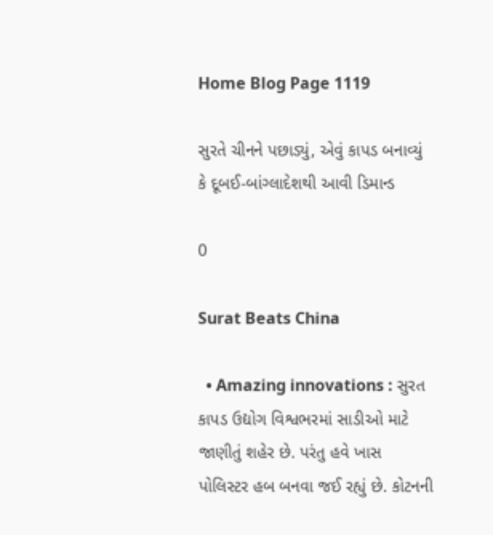Home Blog Page 1119

સુરતે ચીનને પછાડ્યું, એવું કાપડ બનાવ્યું કે દૂબઈ-બાંગ્લાદેશથી આવી ડિમાન્ડ

0

Surat Beats China

  • Amazing innovations : સુરત કાપડ ઉદ્યોગ વિશ્વભરમાં સાડીઓ માટે જાણીતું શહેર છે. પરંતુ હવે ખાસ પોલિસ્ટર હબ બનવા જઈ રહ્યું છે. કોટનની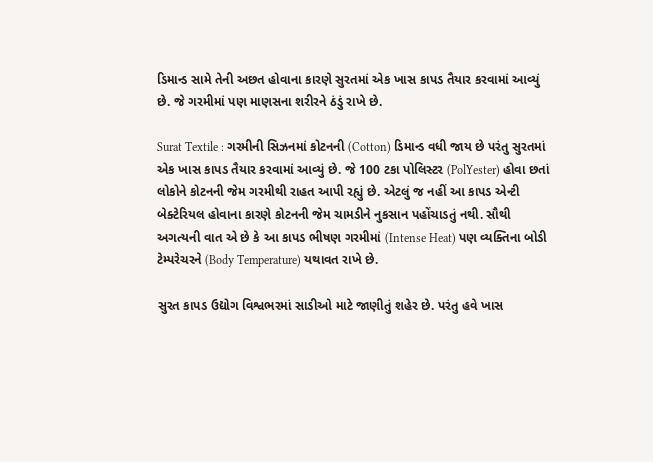ડિમાન્ડ સામે તેની અછત હોવાના કારણે સુરતમાં એક ખાસ કાપડ તૈયાર કરવામાં આવ્યું છે. જે ગરમીમાં પણ માણસના શરીરને ઠંડું રાખે છે.

Surat Textile : ગરમીની સિઝનમાં કોટનની (Cotton) ડિમાન્ડ વધી જાય છે પરંતુ સુરતમાં એક ખાસ કાપડ તૈયાર કરવામાં આવ્યું છે. જે 100 ટકા પોલિસ્ટર (PolYester) હોવા છતાં લોકોને કોટનની જેમ ગરમીથી રાહત આપી રહ્યું છે. એટલું જ નહીં આ કાપડ એન્ટી બેક્ટેરિયલ હોવાના કારણે કોટનની જેમ ચામડીને નુકસાન પહોંચાડતું નથી. સૌથી અગત્યની વાત એ છે કે આ કાપડ ભીષણ ગરમીમાં (Intense Heat) પણ વ્યક્તિના બોડી ટેમ્પરેચરને (Body Temperature) યથાવત રાખે છે.

સુરત કાપડ ઉદ્યોગ વિશ્વભરમાં સાડીઓ માટે જાણીતું શહેર છે. પરંતુ હવે ખાસ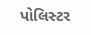પોલિસ્ટર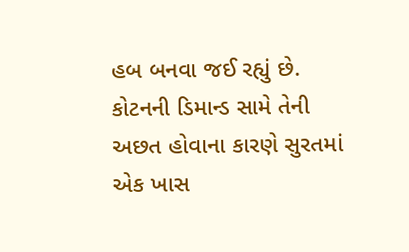હબ બનવા જઈ રહ્યું છે. કોટનની ડિમાન્ડ સામે તેની અછત હોવાના કારણે સુરતમાં એક ખાસ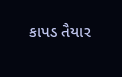કાપડ તૈયાર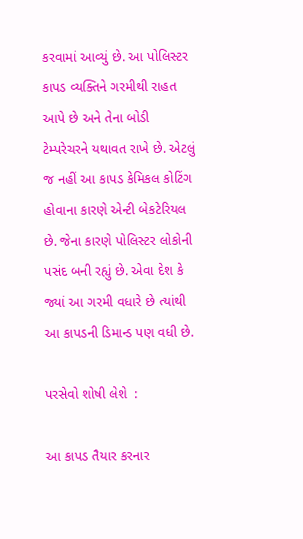કરવામાં આવ્યું છે. આ પોલિસ્ટર કાપડ વ્યક્તિને ગરમીથી રાહત આપે છે અને તેના બોડી ટેમ્પરેચરને યથાવત રાખે છે. એટલું જ નહીં આ કાપડ કેમિકલ કોટિંગ હોવાના કારણે એન્ટી બેકટેરિયલ છે. જેના કારણે પોલિસ્ટર લોકોની પસંદ બની રહ્યું છે. એવા દેશ કે જ્યાં આ ગરમી વધારે છે ત્યાંથી આ કાપડની ડિમાન્ડ પણ વધી છે.

પરસેવો શોષી લેશે  :

આ કાપડ તૈયાર કરનાર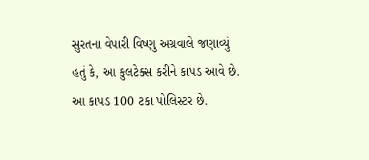સુરતના વેપારી વિષ્ણુ અગ્રવાલે જણાવ્યું હતું કે, આ કુલટેક્સ કરીને કાપડ આવે છે. આ કાપડ 100 ટકા પોલિસ્ટર છે.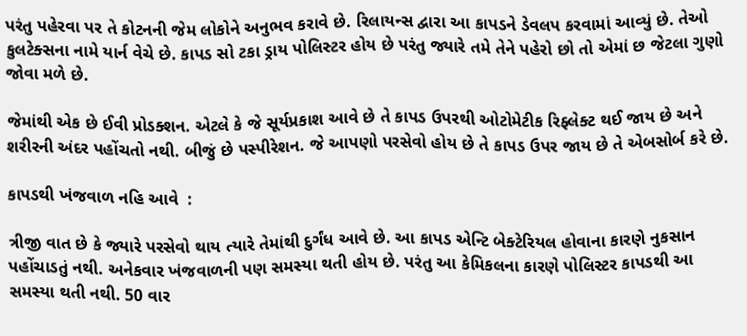પરંતુ પહેરવા પર તે કોટનની જેમ લોકોને અનુભવ કરાવે છે. રિલાયન્સ દ્વારા આ કાપડને ડેવલપ કરવામાં આવ્યું છે. તેઓ કુલટેક્સના નામે યાર્ન વેચે છે. કાપડ સો ટકા ડ્રાય પોલિસ્ટર હોય છે પરંતુ જ્યારે તમે તેને પહેરો છો તો એમાં છ જેટલા ગુણો જોવા મળે છે.

જેમાંથી એક છે ઈવી પ્રોડક્શન. એટલે કે જે સૂર્યપ્રકાશ આવે છે તે કાપડ ઉપરથી ઓટોમેટીક રિફ્લેક્ટ થઈ જાય છે અને શરીરની અંદર પહોંચતો નથી. બીજું છે પસ્પીરેશન. જે આપણો પરસેવો હોય છે તે કાપડ ઉપર જાય છે તે એબસોર્બ કરે છે.

કાપડથી ખંજવાળ નહિ આવે  :

ત્રીજી વાત છે કે જ્યારે પરસેવો થાય ત્યારે તેમાંથી દુર્ગંધ આવે છે. આ કાપડ એન્ટિ બેક્ટેરિયલ હોવાના કારણે નુકસાન પહોંચાડતું નથી. અનેકવાર ખંજવાળની પણ સમસ્યા થતી હોય છે. પરંતુ આ કેમિકલના કારણે પોલિસ્ટર કાપડથી આ સમસ્યા થતી નથી. 50 વાર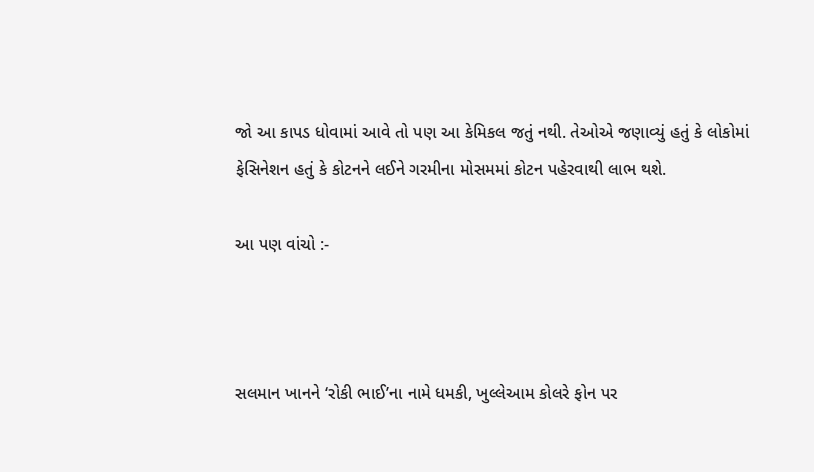જો આ કાપડ ધોવામાં આવે તો પણ આ કેમિકલ જતું નથી. તેઓએ જણાવ્યું હતું કે લોકોમાં ફેસિનેશન હતું કે કોટનને લઈને ગરમીના મોસમમાં કોટન પહેરવાથી લાભ થશે.

આ પણ વાંચો :-



સલમાન ખાનને ‘રોકી ભાઈ’ના નામે ધમકી, ખુલ્લેઆમ કોલરે ફોન પર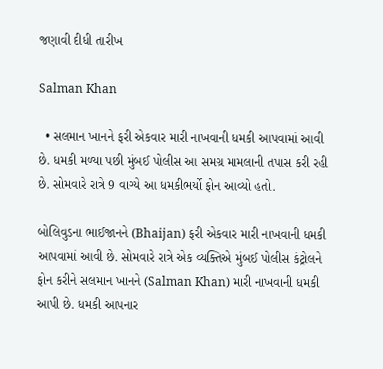જણાવી દીધી તારીખ

Salman Khan

  • સલમાન ખાનને ફરી એકવાર મારી નાખવાની ધમકી આપવામાં આવી છે. ધમકી મળ્યા પછી મુંબઈ પોલીસ આ સમગ્ર મામલાની તપાસ કરી રહી છે. સોમવારે રાત્રે 9 વાગ્યે આ ધમકીભર્યો ફોન આવ્યો હતો.

બોલિવુડના ભાઈજાનને (Bhaijan) ફરી એકવાર મારી નાખવાની ધમકી આપવામાં આવી છે. સોમવારે રાત્રે એક વ્યક્તિએ મુંબઈ પોલીસ કંટ્રોલને ફોન કરીને સલમાન ખાનને (Salman Khan) મારી નાખવાની ધમકી આપી છે. ધમકી આપનાર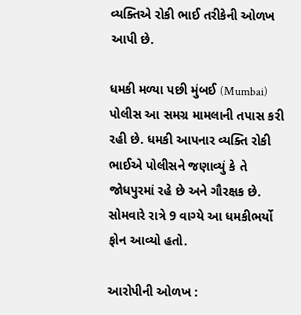વ્યક્તિએ રોકી ભાઈ તરીકેની ઓળખ આપી છે.

ધમકી મળ્યા પછી મુંબઈ (Mumbai) પોલીસ આ સમગ્ર મામલાની તપાસ કરી રહી છે. ધમકી આપનાર વ્યક્તિ રોકી ભાઈએ પોલીસને જણાવ્યું કે તે જોધપુરમાં રહે છે અને ગૌરક્ષક છે. સોમવારે રાત્રે 9 વાગ્યે આ ધમકીભર્યો ફોન આવ્યો હતો.

આરોપીની ઓળખ :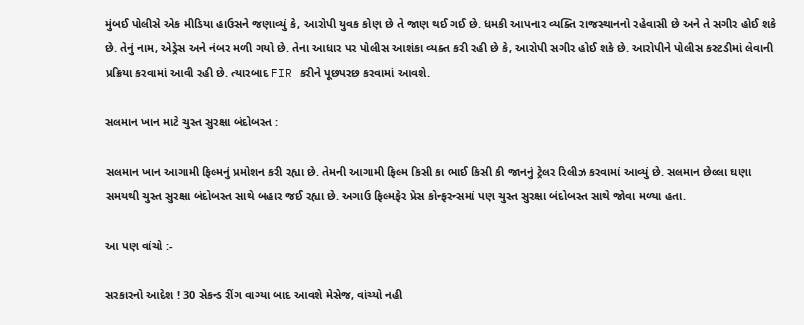મુંબઈ પોલીસે એક મીડિયા હાઉસને જણાવ્યું કે, આરોપી યુવક કોણ છે તે જાણ થઈ ગઈ છે. ધમકી આપનાર વ્યક્તિ રાજસ્થાનનો રહેવાસી છે અને તે સગીર હોઈ શકે છે. તેનું નામ, એડ્રેસ અને નંબર મળી ગયો છે. તેના આધાર પર પોલીસ આશંકા વ્યક્ત કરી રહી છે કે, આરોપી સગીર હોઈ શકે છે. આરોપીને પોલીસ કસ્ટડીમાં લેવાની પ્રક્રિયા કરવામાં આવી રહી છે. ત્યારબાદ FIR કરીને પૂછપરછ કરવામાં આવશે.

સલમાન ખાન માટે ચુસ્ત સુરક્ષા બંદોબસ્ત :

સલમાન ખાન આગામી ફિલ્મનું પ્રમોશન કરી રહ્યા છે. તેમની આગામી ફિલ્મ કિસી કા ભાઈ કિસી કી જાનનું ટ્રેલર રિલીઝ કરવામાં આવ્યું છે. સલમાન છેલ્લા ઘણા સમયથી ચુસ્ત સુરક્ષા બંદોબસ્ત સાથે બહાર જઈ રહ્યા છે. અગાઉ ફિલ્મફેર પ્રેસ કોન્ફરન્સમાં પણ ચુસ્ત સુરક્ષા બંદોબસ્ત સાથે જોવા મળ્યા હતા.

આ પણ વાંચો :-

સરકારનો આદેશ ! 30 સેકન્ડ રીંગ વાગ્યા બાદ આવશે મેસેજ, વાંચ્યો નહી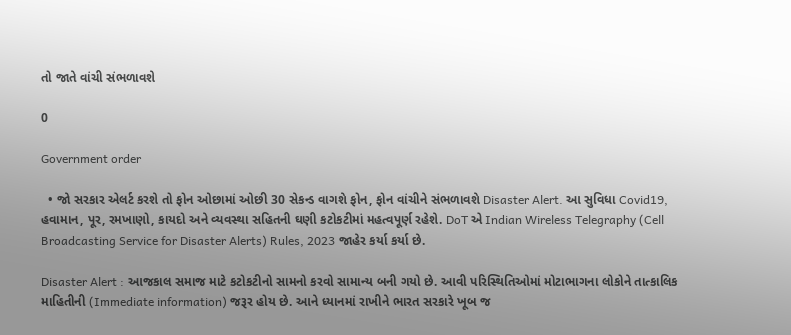તો જાતે વાંચી સંભળાવશે

0

Government order

  • જો સરકાર એલર્ટ કરશે તો ફોન ઓછામાં ઓછી 30 સેકન્ડ વાગશે ફોન, ફોન વાંચીને સંભળાવશે Disaster Alert. આ સુવિધા Covid19, હવામાન, પૂર, રમખાણો, કાયદો અને વ્યવસ્થા સહિતની ઘણી કટોકટીમાં મહત્વપૂર્ણ રહેશે. DoT એ Indian Wireless Telegraphy (Cell Broadcasting Service for Disaster Alerts) Rules, 2023 જાહેર કર્યા કર્યા છે.

Disaster Alert : આજકાલ સમાજ માટે કટોકટીનો સામનો કરવો સામાન્ય બની ગયો છે. આવી પરિસ્થિતિઓમાં મોટાભાગના લોકોને તાત્કાલિક માહિતીની (Immediate information) જરૂર હોય છે. આને ધ્યાનમાં રાખીને ભારત સરકારે ખૂબ જ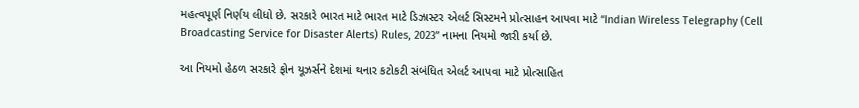મહત્વપૂર્ણ નિર્ણય લીધો છે. સરકારે ભારત માટે ભારત માટે ડિઝાસ્ટર એલર્ટ સિસ્ટમને પ્રોત્સાહન આપવા માટે “Indian Wireless Telegraphy (Cell Broadcasting Service for Disaster Alerts) Rules, 2023” નામના નિયમો જારી કર્યા છે.

આ નિયમો હેઠળ સરકારે ફોન યૂઝર્સને દેશમાં થનાર કટોકટી સંબંધિત એલર્ટ આપવા માટે પ્રોત્સાહિત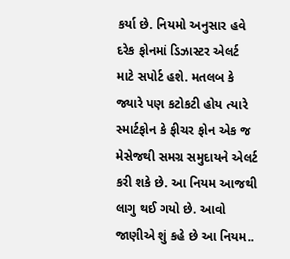કર્યા છે. નિયમો અનુસાર હવે દરેક ફોનમાં ડિઝાસ્ટર એલર્ટ માટે સપોર્ટ હશે. મતલબ કે જ્યારે પણ કટોકટી હોય ત્યારે સ્માર્ટફોન કે ફીચર ફોન એક જ મેસેજથી સમગ્ર સમુદાયને એલર્ટ કરી શકે છે. આ નિયમ આજથી લાગુ થઈ ગયો છે. આવો જાણીએ શું કહે છે આ નિયમ..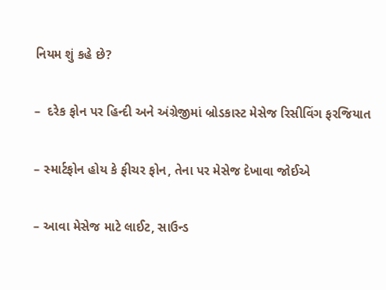નિયમ શું કહે છે?

–  દરેક ફોન પર હિન્દી અને અંગ્રેજીમાં બ્રોડકાસ્ટ મેસેજ રિસીવિંગ ફરજિયાત

– સ્માર્ટફોન હોય કે ફીચર ફોન, તેના પર મેસેજ દેખાવા જોઈએ

– આવા મેસેજ માટે લાઈટ, સાઉન્ડ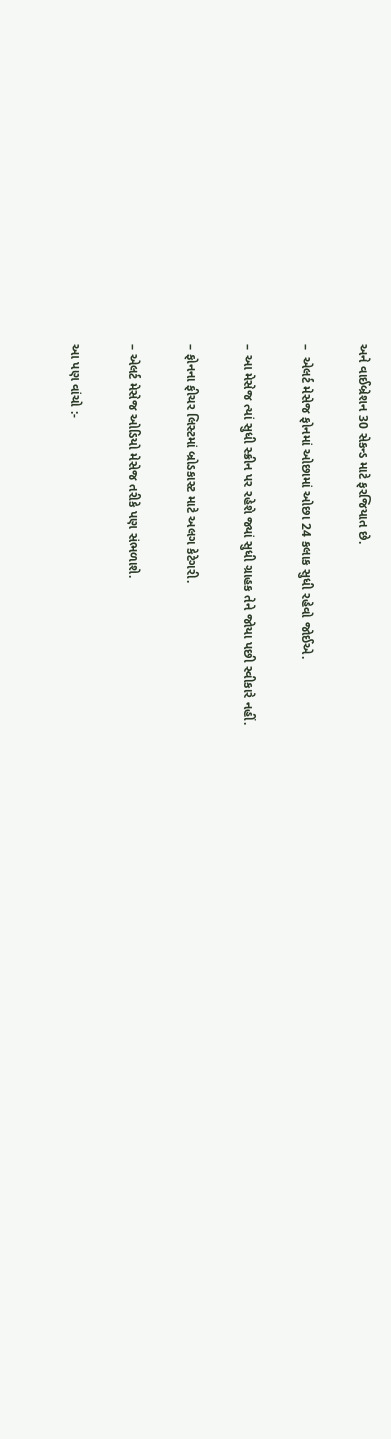અને વાઈબ્રેશન 30 સેકન્ડ માટે ફરજિયાત છે.

–  એલર્ટ મેસેજ ફોનમાં ઓછામાં ઓછા 24 કલાક સુધી રહેવો જોઈએ.

– આ મેસેજ ત્યાં સુધી સ્ક્રીન પર રહેશે જ્યાં સુધી ગ્રાહક તેને જોયા પછી સ્વીકારે નહીં.

– ફોનના ફીચર લિસ્ટમાં બ્રોડકાસ્ટ માટે અલગ કેટેગરી.

– એલર્ટ મેસેજ ઓડિયો મેસેજ તરીકે પણ સંભળાશે.

આ પણ વાંચો :-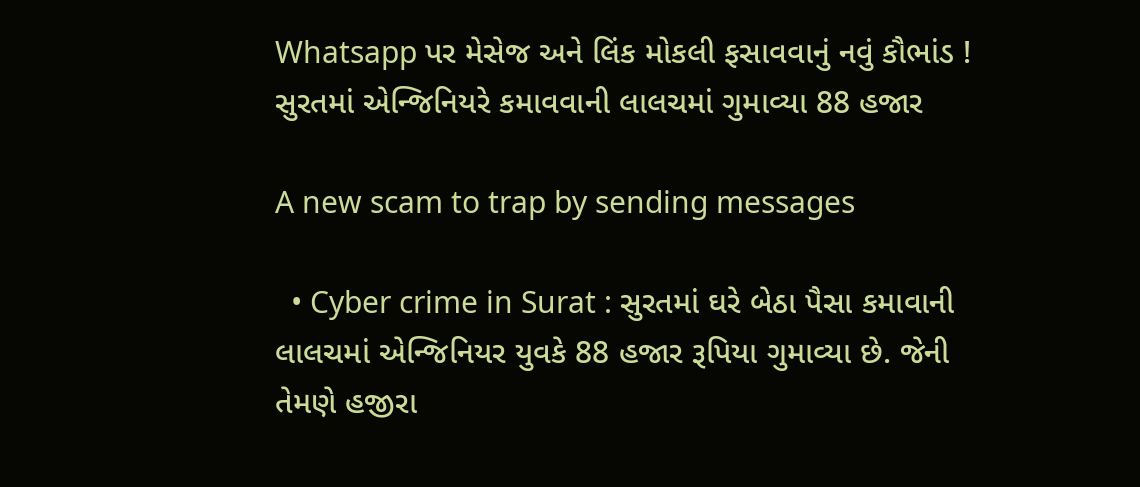Whatsapp પર મેસેજ અને લિંક મોકલી ફસાવવાનું નવું કૌભાંડ ! સુરતમાં એન્જિનિયરે કમાવવાની લાલચમાં ગુમાવ્યા 88 હજાર

A new scam to trap by sending messages

  • Cyber crime in Surat : સુરતમાં ઘરે બેઠા પૈસા કમાવાની લાલચમાં એન્જિનિયર યુવકે 88 હજાર રૂપિયા ગુમાવ્યા છે. જેની તેમણે હજીરા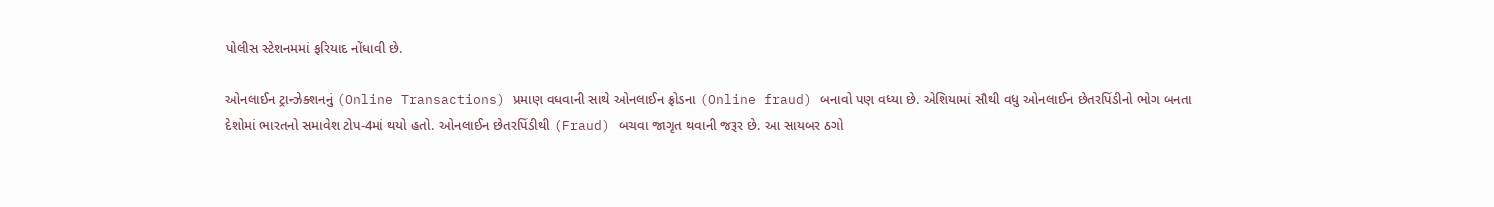પોલીસ સ્ટેશનમમાં ફરિયાદ નોંધાવી છે.

ઓનલાઈન ટ્રાન્ઝેક્શનનું (Online Transactions) પ્રમાણ વધવાની સાથે ઓનલાઈન ફ્રોડના (Online fraud) બનાવો પણ વધ્યા છે. એશિયામાં સૌથી વધુ ઓનલાઈન છેતરપિંડીનો ભોગ બનતા દેશોમાં ભારતનો સમાવેશ ટોપ-4માં થયો હતો. ઓનલાઈન છેતરપિંડીથી (Fraud) બચવા જાગૃત થવાની જરૂર છે. આ સાયબર ઠગો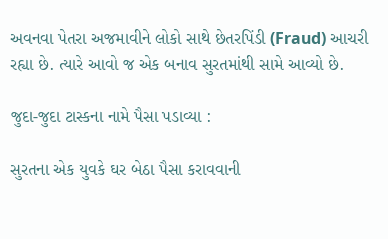અવનવા પેતરા અજમાવીને લોકો સાથે છેતરપિંડી (Fraud) આચરી રહ્યા છે. ત્યારે આવો જ એક બનાવ સુરતમાંથી સામે આવ્યો છે.

જુદા-જુદા ટાસ્કના નામે પૈસા પડાવ્યા :

સુરતના એક યુવકે ઘર બેઠા પૈસા કરાવવાની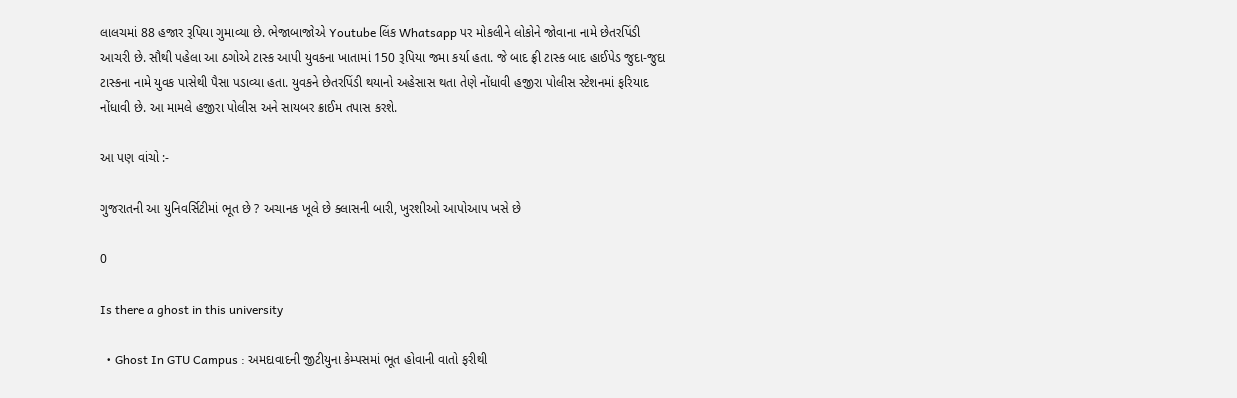લાલચમાં 88 હજાર રૂપિયા ગુમાવ્યા છે. ભેજાબાજોએ Youtube લિંક Whatsapp પર મોકલીને લોકોને જોવાના નામે છેતરપિંડી આચરી છે. સૌથી પહેલા આ ઠગોએ ટાસ્ક આપી યુવકના ખાતામાં 150 રૂપિયા જમા કર્યા હતા. જે બાદ ફ્રી ટાસ્ક બાદ હાઈપેડ જુદા-જુદા ટાસ્કના નામે યુવક પાસેથી પૈસા પડાવ્યા હતા. યુવકને છેતરપિંડી થયાનો અહેસાસ થતા તેણે નોંધાવી હજીરા પોલીસ સ્ટેશનમાં ફરિયાદ નોંધાવી છે. આ મામલે હજીરા પોલીસ અને સાયબર ક્રાઈમ તપાસ કરશે.

આ પણ વાંચો :-

ગુજરાતની આ યુનિવર્સિટીમાં ભૂત છે ? અચાનક ખૂલે છે ક્લાસની બારી, ખુરશીઓ આપોઆપ ખસે છે

0

Is there a ghost in this university

  • Ghost In GTU Campus : અમદાવાદની જીટીયુના કેમ્પસમાં ભૂત હોવાની વાતો ફરીથી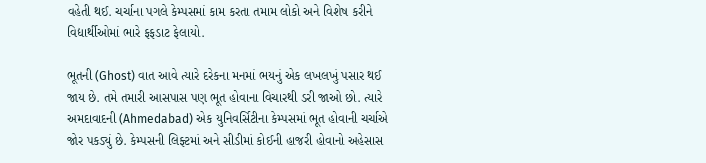વહેતી થઈ. ચર્ચાના પગલે કેમ્પસમાં કામ કરતા તમામ લોકો અને વિશેષ કરીને વિદ્યાર્થીઓમાં ભારે ફફડાટ ફેલાયો.

ભૂતની (Ghost) વાત આવે ત્યારે દરેકના મનમાં ભયનું એક લખલખું પસાર થઈ જાય છે. તમે તમારી આસપાસ પણ ભૂત હોવાના વિચારથી ડરી જાઓ છો. ત્યારે અમદાવાદની (Ahmedabad) એક યુનિવર્સિટીના કેમ્પસમાં ભૂત હોવાની ચર્ચાએ જોર પકડ્યું છે. કેમ્પસની લિફ્ટમાં અને સીડીમાં કોઈની હાજરી હોવાનો અહેસાસ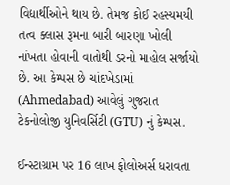વિદ્યાર્થીઓને થાય છે. તેમજ કોઈ રહસ્યમયી તત્વ ક્લાસ રૂમના બારી બારણા ખોલી નાંખતા હોવાની વાતોથી ડરનો માહોલ સર્જાયો છે. આ કેમ્પસ છે ચાંદખેડામાં (Ahmedabad) આવેલું ગુજરાત ટેકનોલોજી યુનિવર્સિટી (GTU) નું કેમ્પસ.

ઈન્સ્ટાગ્રામ પર 16 લાખ ફોલોઅર્સ ધરાવતા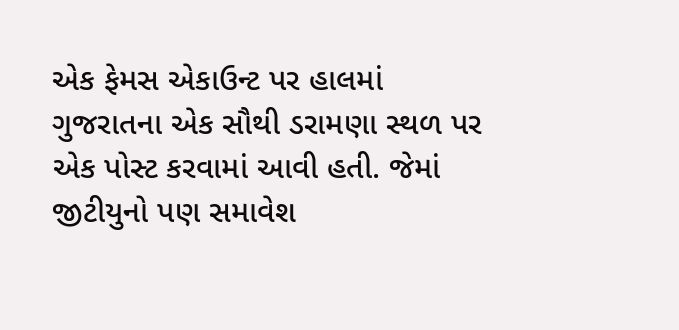એક ફેમસ એકાઉન્ટ પર હાલમાં ગુજરાતના એક સૌથી ડરામણા સ્થળ પર એક પોસ્ટ કરવામાં આવી હતી. જેમાં જીટીયુનો પણ સમાવેશ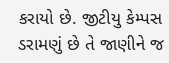કરાયો છે. જીટીયુ કેમ્પસ ડરામણું છે તે જાણીને જ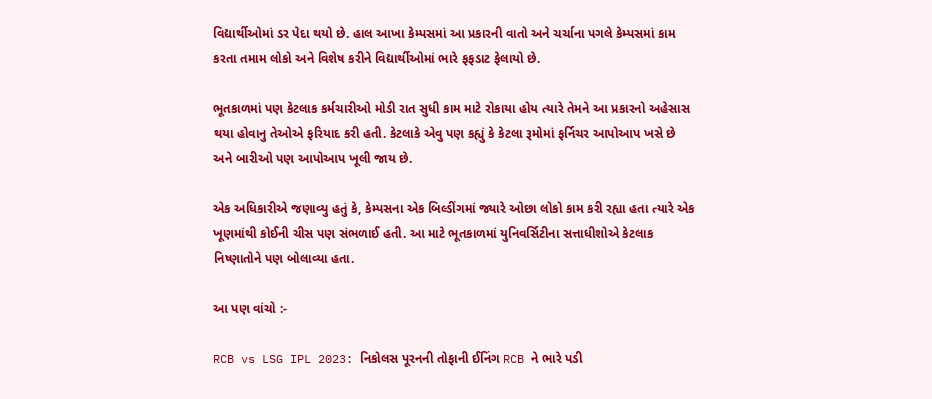વિદ્યાર્થીઓમાં ડર પેદા થયો છે. હાલ આખા કેમ્પસમાં આ પ્રકારની વાતો અને ચર્ચાના પગલે કેમ્પસમાં કામ કરતા તમામ લોકો અને વિશેષ કરીને વિદ્યાર્થીઓમાં ભારે ફફડાટ ફેલાયો છે.

ભૂતકાળમાં પણ કેટલાક કર્મચારીઓ મોડી રાત સુધી કામ માટે રોકાયા હોય ત્યારે તેમને આ પ્રકારનો અહેસાસ થયા હોવાનુ તેઓએ ફરિયાદ કરી હતી. કેટલાકે એવુ પણ કહ્યું કે કેટલા રૂમોમાં ફર્નિચર આપોઆપ ખસે છે અને બારીઓ પણ આપોઆપ ખૂલી જાય છે.

એક અધિકારીએ જણાવ્યુ હતું કે, કેમ્પસના એક બિલ્ડીંગમાં જ્યારે ઓછા લોકો કામ કરી રહ્યા હતા ત્યારે એક ખૂણમાંથી કોઈની ચીસ પણ સંભળાઈ હતી. આ માટે ભૂતકાળમાં યુનિવર્સિટીના સત્તાધીશોએ કેટલાક નિષ્ણાતોને પણ બોલાવ્યા હતા.

આ પણ વાંચો :-

RCB vs LSG IPL 2023: નિકોલસ પૂરનની તોફાની ઈનિંગ RCB ને ભારે પડી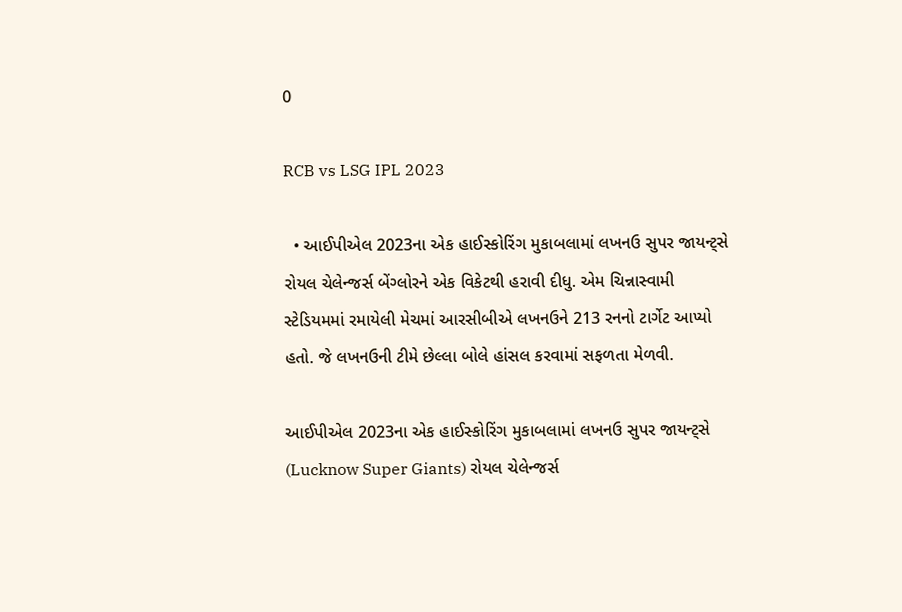0

RCB vs LSG IPL 2023

  • આઈપીએલ 2023ના એક હાઈસ્કોરિંગ મુકાબલામાં લખનઉ સુપર જાયન્ટ્સે રોયલ ચેલેન્જર્સ બેંગ્લોરને એક વિકેટથી હરાવી દીધુ. એમ ચિન્નાસ્વામી સ્ટેડિયમમાં રમાયેલી મેચમાં આરસીબીએ લખનઉને 213 રનનો ટાર્ગેટ આપ્યો હતો. જે લખનઉની ટીમે છેલ્લા બોલે હાંસલ કરવામાં સફળતા મેળવી.

આઈપીએલ 2023ના એક હાઈસ્કોરિંગ મુકાબલામાં લખનઉ સુપર જાયન્ટ્સે (Lucknow Super Giants) રોયલ ચેલેન્જર્સ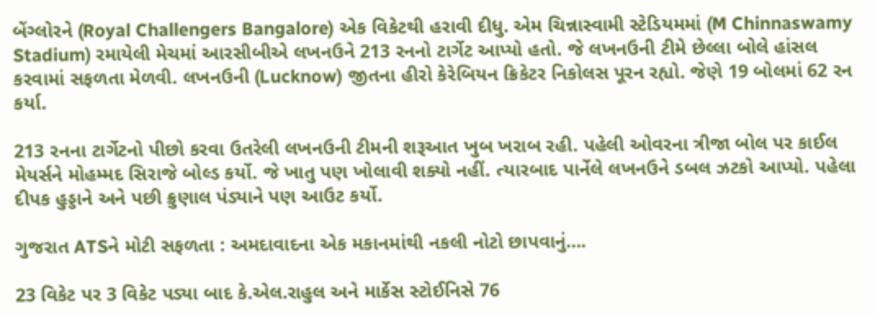બેંગ્લોરને (Royal Challengers Bangalore) એક વિકેટથી હરાવી દીધુ. એમ ચિન્નાસ્વામી સ્ટેડિયમમાં (M Chinnaswamy Stadium) રમાયેલી મેચમાં આરસીબીએ લખનઉને 213 રનનો ટાર્ગેટ આપ્યો હતો. જે લખનઉની ટીમે છેલ્લા બોલે હાંસલ કરવામાં સફળતા મેળવી. લખનઉની (Lucknow) જીતના હીરો કેરેબિયન ક્રિકેટર નિકોલસ પૂરન રહ્યો. જેણે 19 બોલમાં 62 રન કર્યા.

213 રનના ટાર્ગેટનો પીછો કરવા ઉતરેલી લખનઉની ટીમની શરૂઆત ખુબ ખરાબ રહી. પહેલી ઓવરના ત્રીજા બોલ પર કાઈલ મેયર્સને મોહમ્મદ સિરાજે બોલ્ડ કર્યો. જે ખાતુ પણ ખોલાવી શક્યો નહીં. ત્યારબાદ પાર્નેલે લખનઉને ડબલ ઝટકો આપ્યો. પહેલા દીપક હુડ્ડાને અને પછી ક્રુણાલ પંડ્યાને પણ આઉટ કર્યો.

ગુજરાત ATSને મોટી સફળતા : અમદાવાદના એક મકાનમાંથી નકલી નોટો છાપવાનું….

23 વિકેટ પર 3 વિકેટ પડ્યા બાદ કે.એલ.રાહુલ અને માર્કેસ સ્ટોઈનિસે 76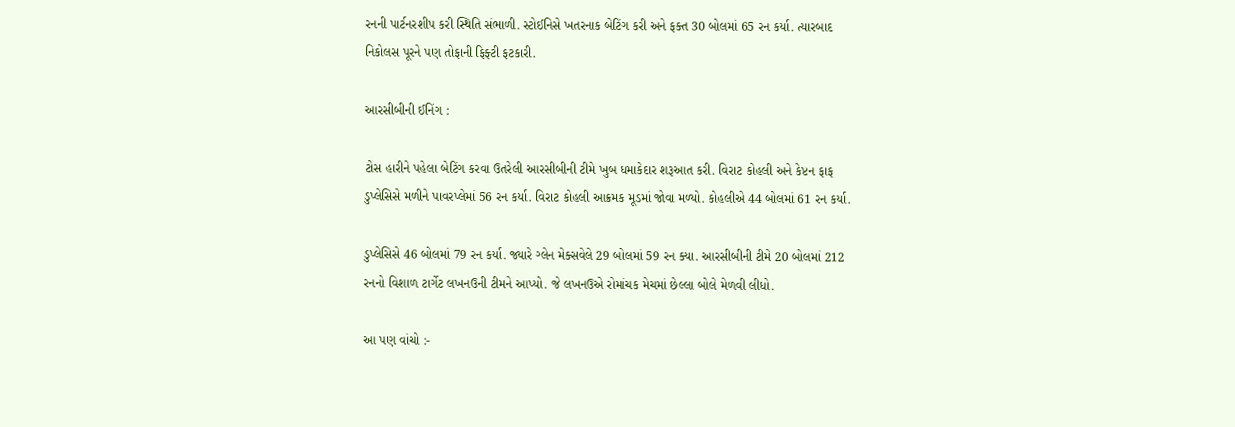રનની પાર્ટનરશીપ કરી સ્થિતિ સંભાળી. સ્ટોઈનિસે ખતરનાક બેટિંગ કરી અને ફક્ત 30 બોલમાં 65 રન કર્યા. ત્યારબાદ નિકોલસ પૂરને પણ તોફાની ફિફ્ટી ફટકારી.

આરસીબીની ઈનિંગ :

ટોસ હારીને પહેલા બેટિંગ કરવા ઉતરેલી આરસીબીની ટીમે ખુબ ધમાકેદાર શરૂઆત કરી. વિરાટ કોહલી અને કેપ્ટન ફાફ ડુપ્લેસિસે મળીને પાવરપ્લેમાં 56 રન કર્યા. વિરાટ કોહલી આક્રમક મૂડમાં જોવા મળ્યો. કોહલીએ 44 બોલમાં 61 રન કર્યા.

ડુપ્લેસિસે 46 બોલમાં 79 રન કર્યા. જ્યારે ગ્લેન મેક્સવેલે 29 બોલમાં 59 રન ક્યા. આરસીબીની ટીમે 20 બોલમાં 212 રનનો વિશાળ ટાર્ગેટ લખનઉની ટીમને આપ્યો. જે લખનઉએ રોમાંચક મેચમાં છેલ્લા બોલે મેળવી લીધો.

આ પણ વાંચો :-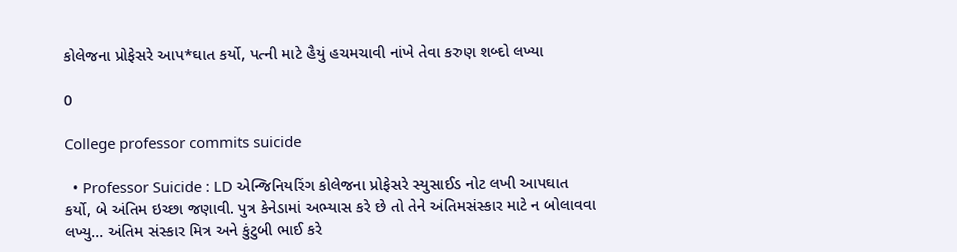કોલેજના પ્રોફેસરે આપ*ઘાત કર્યો, પત્ની માટે હૈયું હચમચાવી નાંખે તેવા કરુણ શબ્દો લખ્યા

0

College professor commits suicide

  • Professor Suicide : LD એન્જિનિયરિંગ કોલેજના પ્રોફેસરે સ્યુસાઈડ નોટ લખી આપઘાત કર્યો, બે અંતિમ ઇચ્છા જણાવી. પુત્ર કેનેડામાં અભ્યાસ કરે છે તો તેને અંતિમસંસ્કાર માટે ન બોલાવવા લખ્યુ… અંતિમ સંસ્કાર મિત્ર અને કુંટુબી ભાઈ કરે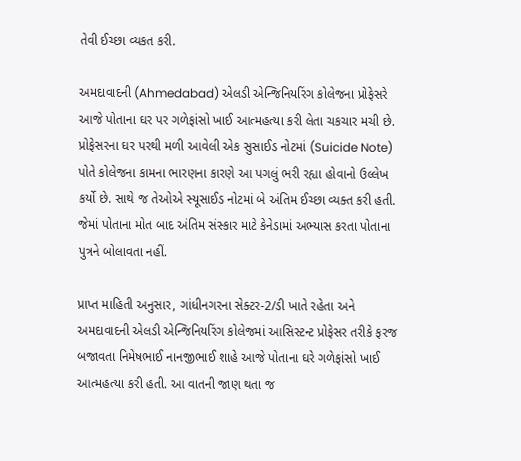તેવી ઈચ્છા વ્યકત કરી.

અમદાવાદની (Ahmedabad) એલડી એન્જિનિયરિંગ કોલેજના પ્રોફેસરે આજે પોતાના ઘર પર ગળેફાંસો ખાઈ આત્મહત્યા કરી લેતા ચકચાર મચી છે. પ્રોફેસરના ઘર પરથી મળી આવેલી એક સુસાઈડ નોટમાં (Suicide Note) પોતે કોલેજના કામના ભારણના કારણે આ પગલું ભરી રહ્યા હોવાનો ઉલ્લેખ કર્યો છે. સાથે જ તેઓએ સ્યૂસાઈડ નોટમાં બે અંતિમ ઈચ્છા વ્યક્ત કરી હતી. જેમાં પોતાના મોત બાદ અંતિમ સંસ્કાર માટે કેનેડામાં અભ્યાસ કરતા પોતાના પુત્રને બોલાવતા નહીં.

પ્રાપ્ત માહિતી અનુસાર, ગાંધીનગરના સેક્ટર-2/ડી ખાતે રહેતા અને અમદાવાદની એલડી એન્જિનિયરિંગ કોલેજમાં આસિસ્ટન્ટ પ્રોફેસર તરીકે ફરજ બજાવતા નિમેષભાઈ નાનજીભાઈ શાહે આજે પોતાના ઘરે ગળેફાંસો ખાઈ આત્મહત્યા કરી હતી. આ વાતની જાણ થતા જ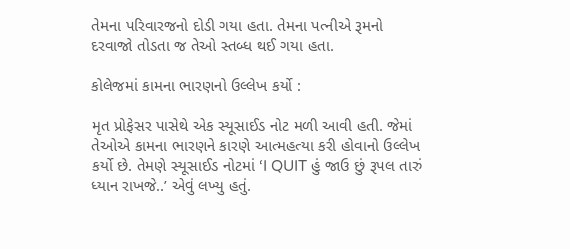તેમના પરિવારજનો દોડી ગયા હતા. તેમના પત્નીએ રૂમનો દરવાજો તોડતા જ તેઓ સ્તબ્ધ થઈ ગયા હતા.

કોલેજમાં કામના ભારણનો ઉલ્લેખ કર્યો :

મૃત પ્રોફેસર પાસેથે એક સ્યૂસાઈડ નોટ મળી આવી હતી. જેમાં તેઓએ કામના ભારણને કારણે આત્મહત્યા કરી હોવાનો ઉલ્લેખ કર્યો છે. તેમણે સ્યૂસાઈડ નોટમાં ‘I QUIT હું જાઉ છું રૂપલ તારું ધ્યાન રાખજે..’ એવું લખ્યુ હતું.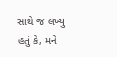સાથે જ લખ્યુ હતું કે, મને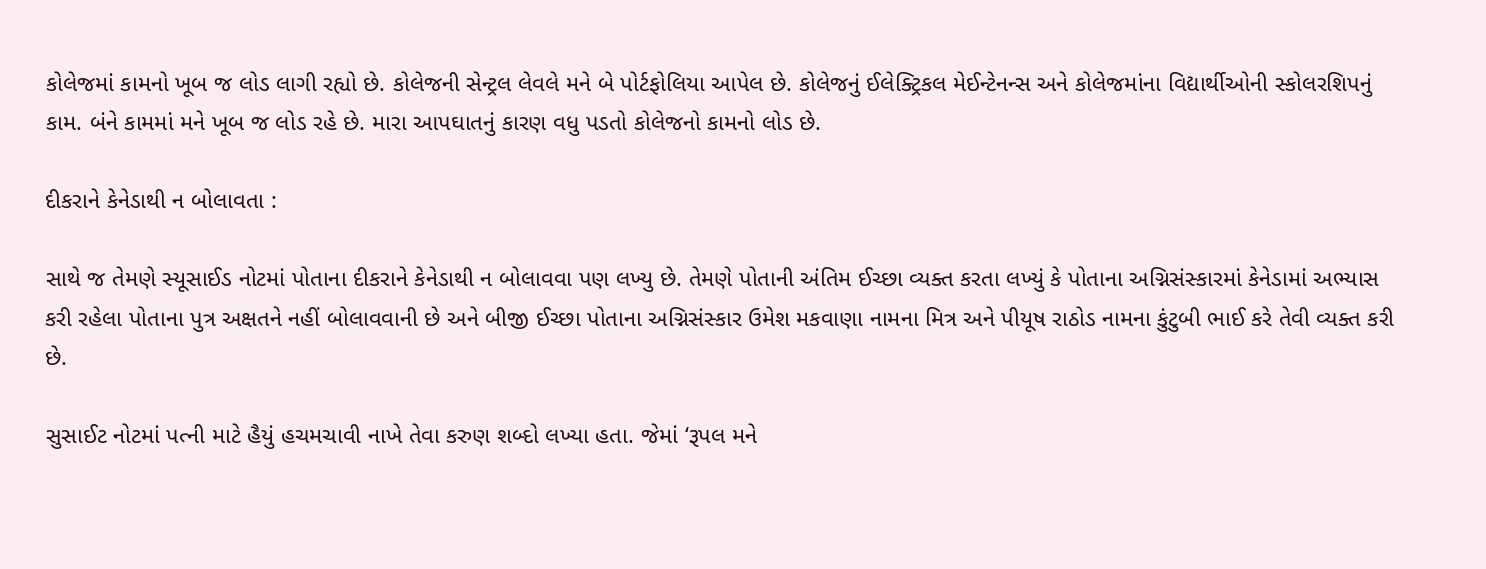કોલેજમાં કામનો ખૂબ જ લોડ લાગી રહ્યો છે. કોલેજની સેન્ટ્રલ લેવલે મને બે પોર્ટફોલિયા આપેલ છે. કોલેજનું ઈલેક્ટ્રિકલ મેઈન્ટેનન્સ અને કોલેજમાંના વિદ્યાર્થીઓની સ્કોલરશિપનું કામ. બંને કામમાં મને ખૂબ જ લોડ રહે છે. મારા આપઘાતનું કારણ વધુ પડતો કોલેજનો કામનો લોડ છે.

દીકરાને કેનેડાથી ન બોલાવતા :

સાથે જ તેમણે સ્યૂસાઈડ નોટમાં પોતાના દીકરાને કેનેડાથી ન બોલાવવા પણ લખ્યુ છે. તેમણે પોતાની અંતિમ ઈચ્છા વ્યક્ત કરતા લખ્યું કે પોતાના અગ્નિસંસ્કારમાં કેનેડામાં અભ્યાસ કરી રહેલા પોતાના પુત્ર અક્ષતને નહીં બોલાવવાની છે અને બીજી ઈચ્છા પોતાના અગ્નિસંસ્કાર ઉમેશ મકવાણા નામના મિત્ર અને પીયૂષ રાઠોડ નામના કુંટુબી ભાઈ કરે તેવી વ્યક્ત કરી છે.

સુસાઈટ નોટમાં પત્ની માટે હૈયું હચમચાવી નાખે તેવા કરુણ શબ્દો લખ્યા હતા. જેમાં ‘રૂપલ મને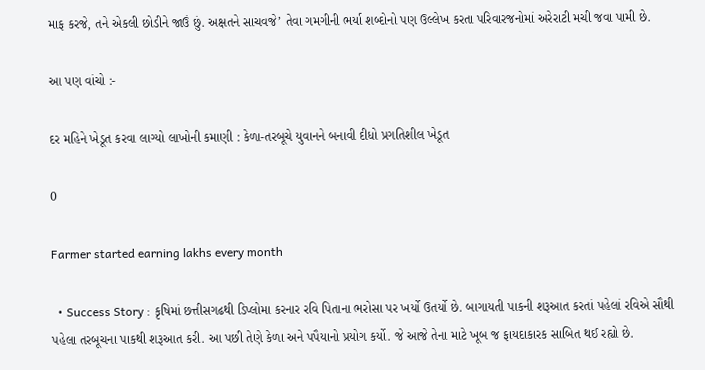માફ કરજે, તને એકલી છોડીને જાઉં છું. અક્ષતને સાચવજે’ તેવા ગમગીની ભર્યા શબ્દોનો પણ ઉલ્લેખ કરતા પરિવારજનોમાં અરેરાટી મચી જવા પામી છે.

આ પણ વાંચો :-

દર મહિને ખેડૂત કરવા લાગ્યો લાખોની કમાણી : કેળા-તરબૂચે યુવાનને બનાવી દીધો પ્રગતિશીલ ખેડૂત

0

Farmer started earning lakhs every month

  • Success Story : કૃષિમાં છત્તીસગઢથી ડિપ્લોમા કરનાર રવિ પિતાના ભરોસા પર ખર્યો ઉતર્યો છે. બાગાયતી પાકની શરૂઆત કરતાં પહેલાં રવિએ સૌથી પહેલા તરબૂચના પાકથી શરૂઆત કરી. આ પછી તેણે કેળા અને પપૈયાનો પ્રયોગ કર્યો. જે આજે તેના માટે ખૂબ જ ફાયદાકારક સાબિત થઈ રહ્યો છે.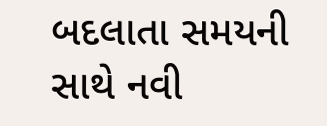બદલાતા સમયની સાથે નવી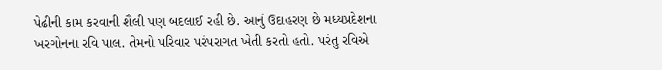પેઢીની કામ કરવાની શૈલી પણ બદલાઈ રહી છે. આનું ઉદાહરણ છે મધ્યપ્રદેશના ખરગોનના રવિ પાલ. તેમનો પરિવાર પરંપરાગત ખેતી કરતો હતો. પરંતુ રવિએ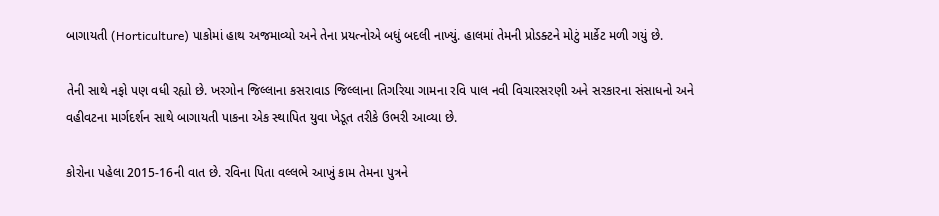બાગાયતી (Horticulture) પાકોમાં હાથ અજમાવ્યો અને તેના પ્રયત્નોએ બધું બદલી નાખ્યું. હાલમાં તેમની પ્રોડક્ટને મોટું માર્કેટ મળી ગયું છે.

તેની સાથે નફો પણ વધી રહ્યો છે. ખરગોન જિલ્લાના કસરાવાડ જિલ્લાના તિગરિયા ગામના રવિ પાલ નવી વિચારસરણી અને સરકારના સંસાધનો અને વહીવટના માર્ગદર્શન સાથે બાગાયતી પાકના એક સ્થાપિત યુવા ખેડૂત તરીકે ઉભરી આવ્યા છે.

કોરોના પહેલા 2015-16ની વાત છે. રવિના પિતા વલ્લભે આખું કામ તેમના પુત્રને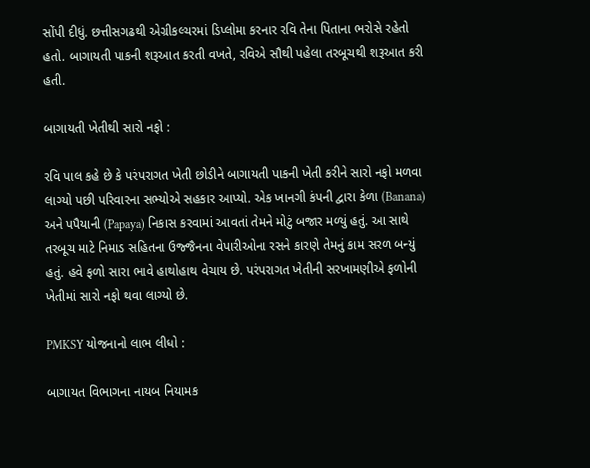સોંપી દીધું. છત્તીસગઢથી એગ્રીકલ્ચરમાં ડિપ્લોમા કરનાર રવિ તેના પિતાના ભરોસે રહેતો હતો. બાગાયતી પાકની શરૂઆત કરતી વખતે, રવિએ સૌથી પહેલા તરબૂચથી શરૂઆત કરી હતી.

બાગાયતી ખેતીથી સારો નફો :

રવિ પાલ કહે છે કે પરંપરાગત ખેતી છોડીને બાગાયતી પાકની ખેતી કરીને સારો નફો મળવા લાગ્યો પછી પરિવારના સભ્યોએ સહકાર આપ્યો. એક ખાનગી કંપની દ્વારા કેળા (Banana) અને પપૈયાની (Papaya) નિકાસ કરવામાં આવતાં તેમને મોટું બજાર મળ્યું હતું. આ સાથે તરબૂચ માટે નિમાડ સહિતના ઉજ્જૈનના વેપારીઓના રસને કારણે તેમનું કામ સરળ બન્યું હતું. હવે ફળો સારા ભાવે હાથોહાથ વેચાય છે. પરંપરાગત ખેતીની સરખામણીએ ફળોની ખેતીમાં સારો નફો થવા લાગ્યો છે.

PMKSY યોજનાનો લાભ લીધો :

બાગાયત વિભાગના નાયબ નિયામક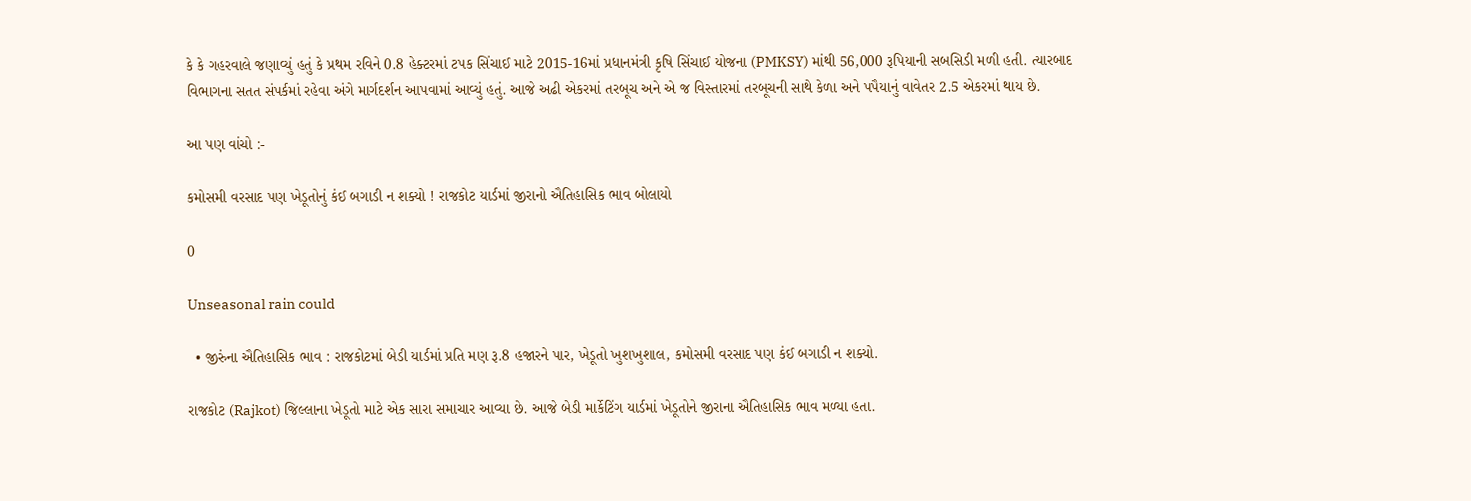કે કે ગહરવાલે જણાવ્યું હતું કે પ્રથમ રવિને 0.8 હેક્ટરમાં ટપક સિંચાઈ માટે 2015-16માં પ્રધાનમંત્રી કૃષિ સિંચાઈ યોજના (PMKSY) માંથી 56,000 રૂપિયાની સબસિડી મળી હતી. ત્યારબાદ વિભાગના સતત સંપર્કમાં રહેવા અંગે માર્ગદર્શન આપવામાં આવ્યું હતું. આજે અઢી એકરમાં તરબૂચ અને એ જ વિસ્તારમાં તરબૂચની સાથે કેળા અને પપૈયાનું વાવેતર 2.5 એકરમાં થાય છે.

આ પણ વાંચો :-

કમોસમી વરસાદ પણ ખેડૂતોનું કંઈ બગાડી ન શક્યો ! રાજકોટ યાર્ડમાં જીરાનો ઐતિહાસિક ભાવ બોલાયો

0

Unseasonal rain could

  • જીરુંના ઐતિહાસિક ભાવ : રાજકોટમાં બેડી યાર્ડમાં પ્રતિ મણ રૂ.8 હજારને પાર, ખેડૂતો ખુશખુશાલ, કમોસમી વરસાદ પણ કંઈ બગાડી ન શક્યો.

રાજકોટ (Rajkot) જિલ્લાના ખેડૂતો માટે એક સારા સમાચાર આવ્યા છે. આજે બેડી માર્કેટિંગ યાર્ડમાં ખેડૂતોને જીરાના ઐતિહાસિક ભાવ મળ્યા હતા.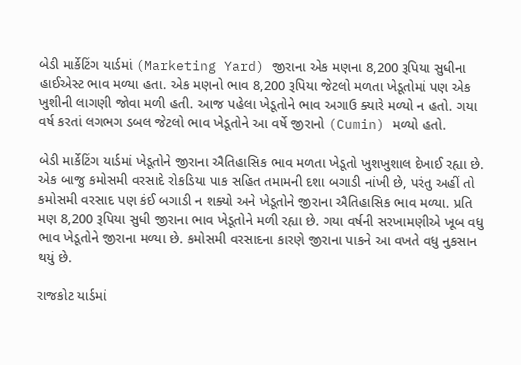બેડી માર્કેટિંગ યાર્ડમાં (Marketing Yard) જીરાના એક મણના 8,200 રૂપિયા સુધીના હાઈએસ્ટ ભાવ મળ્યા હતા. એક મણનો ભાવ 8,200 રૂપિયા જેટલો મળતા ખેડૂતોમાં પણ એક ખુશીની લાગણી જોવા મળી હતી. આજ પહેલા ખેડૂતોને ભાવ અગાઉ ક્યારે મળ્યો ન હતો. ગયા વર્ષ કરતાં લગભગ ડબલ જેટલો ભાવ ખેડૂતોને આ વર્ષે જીરાનો (Cumin) મળ્યો હતો.

બેડી માર્કેટિંગ યાર્ડમાં ખેડૂતોને જીરાના ઐતિહાસિક ભાવ મળતા ખેડૂતો ખુશખુશાલ દેખાઈ રહ્યા છે. એક બાજુ કમોસમી વરસાદે રોકડિયા પાક સહિત તમામની દશા બગાડી નાંખી છે, પરંતુ અહીં તો કમોસમી વરસાદ પણ કંઈ બગાડી ન શક્યો અને ખેડૂતોને જીરાના ઐતિહાસિક ભાવ મળ્યા. પ્રતિ મણ 8,200 રૂપિયા સુધી જીરાના ભાવ ખેડૂતોને મળી રહ્યા છે. ગયા વર્ષની સરખામણીએ ખૂબ વધુ ભાવ ખેડૂતોને જીરાના મળ્યા છે. કમોસમી વરસાદના કારણે જીરાના પાકને આ વખતે વધુ નુકસાન થયું છે.

રાજકોટ યાર્ડમાં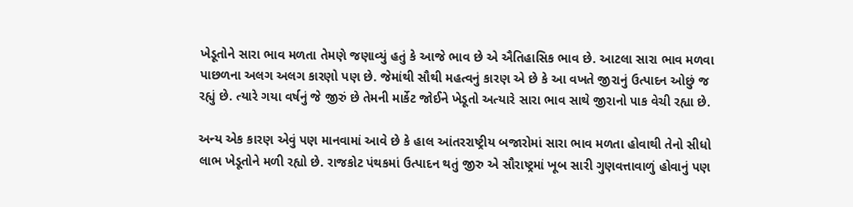ખેડૂતોને સારા ભાવ મળતા તેમણે જણાવ્યું હતું કે આજે ભાવ છે એ ઐતિહાસિક ભાવ છે. આટલા સારા ભાવ મળવા પાછળના અલગ અલગ કારણો પણ છે. જેમાંથી સૌથી મહત્વનું કારણ એ છે કે આ વખતે જીરાનું ઉત્પાદન ઓછું જ રહ્યું છે. ત્યારે ગયા વર્ષનું જે જીરું છે તેમની માર્કેટ જોઈને ખેડૂતો અત્યારે સારા ભાવ સાથે જીરાનો પાક વેચી રહ્યા છે.

અન્ય એક કારણ એવું પણ માનવામાં આવે છે કે હાલ આંતરરાષ્ટ્રીય બજારોમાં સારા ભાવ મળતા હોવાથી તેનો સીધો લાભ ખેડૂતોને મળી રહ્યો છે. રાજકોટ પંથકમાં ઉત્પાદન થતું જીરુ એ સૌરાષ્ટ્રમાં ખૂબ સારી ગુણવત્તાવાળું હોવાનું પણ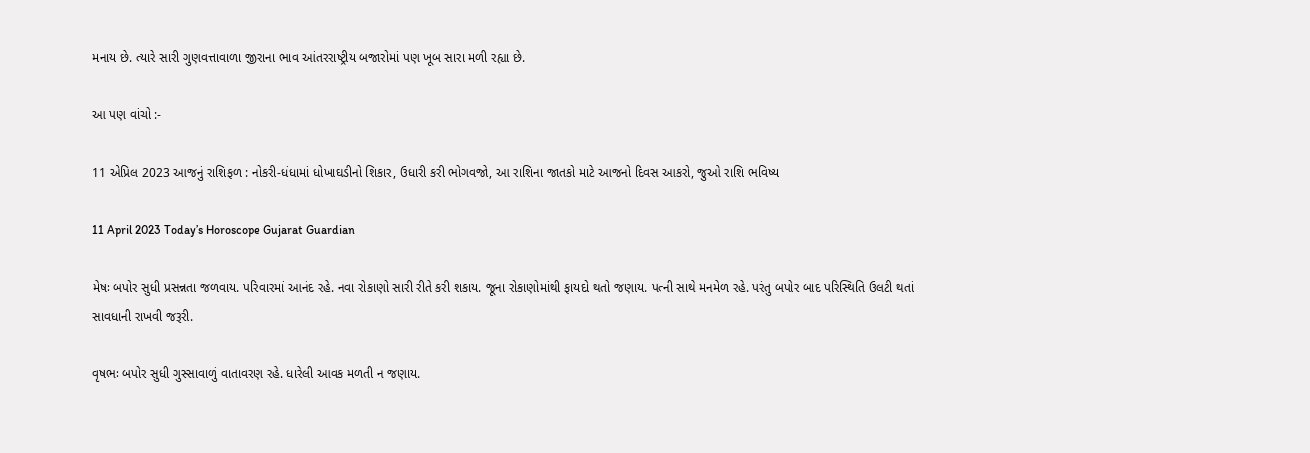મનાય છે. ત્યારે સારી ગુણવત્તાવાળા જીરાના ભાવ આંતરરાષ્ટ્રીય બજારોમાં પણ ખૂબ સારા મળી રહ્યા છે.

આ પણ વાંચો :-

11 એપ્રિલ 2023 આજનું રાશિફળ : નોકરી-ધંધામાં ધોખાઘડીનો શિકાર, ઉધારી કરી ભોગવજો, આ રાશિના જાતકો માટે આજનો દિવસ આકરો, જુઓ રાશિ ભવિષ્ય

11 April 2023 Today’s Horoscope Gujarat Guardian

મેષઃ બપોર સુધી પ્રસન્નતા જળવાય. પરિવારમાં આનંદ રહે. નવા રોકાણો સારી રીતે કરી શકાય. જૂના રોકાણોમાંથી ફાયદો થતો જણાય. પત્ની સાથે મનમેળ રહે. પરંતુ બપોર બાદ પરિસ્થિતિ ઉલટી થતાં સાવધાની રાખવી જરૂરી.

વૃષભઃ બપોર સુધી ગુસ્સાવાળું વાતાવરણ રહે. ધારેલી આવક મળતી ન જણાય.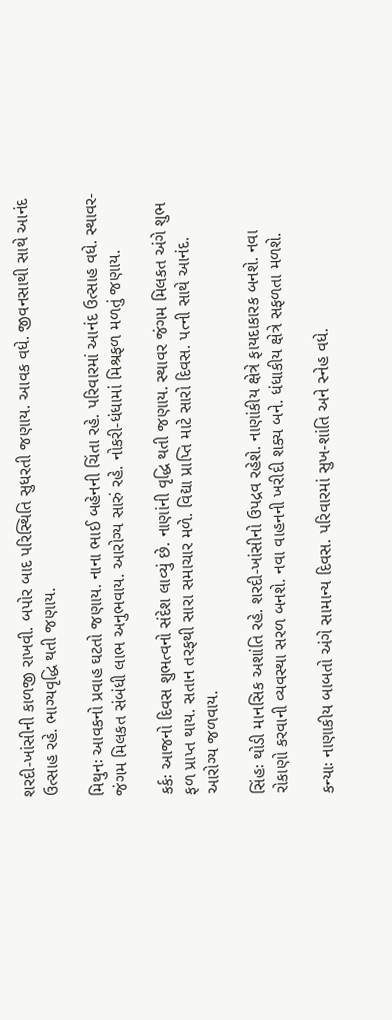શરદી-ખાંસીની કાળજી રાખવી. બપોર બાદ પરિસ્થિતિ સુધરતી જણાય. આવક વધે. જીવનસાથી સાથે આનંદ ઉત્સાહ રહે. ભાગ્યવૃદ્ધિ થતી જણાય.

મિથુનઃ આવકનો પ્રવાહ ઘટતો જણાય. નાના ભાઈ બહેનની ચિંતા રહે. પરિવારમાં આનંદ ઉત્સાહ વધે. સ્થાવર-જંગમ મિલકત સંબંધી લાભ અનુભવાય. આરોગ્ય સારું રહે. નોકરી-ધંધામાં મિશ્રફળ મળતું જણાય.

કર્કઃ આજનો દિવસ શુભત્વનો સંદેશ લાવ્યું છે. નાણાંની વૃદ્ધિ થતી જણાય. સ્થાવર જંગમ મિલકત અંગે શુભ ફળ પ્રાપ્ત થાય. સતાન તરફથી સારા સમાચાર મળે. વિદ્યા પ્રાપ્તિ માટે સારો દિવસ. પત્ની સાથે આનંદ. આરોગ્ય જળવાય.

સિંહઃ થોડી માનસિક અશાંતિ રહે. શરદી-ખાંસીનો ઉપદ્રવ રહેશે. નાણાંકીય ક્ષેત્રે ફાયદાકારક બનશે. નવા રોકાણો કરવાની વ્યવસ્થા સરળ બનશે. નવા વાહનની ખરીદી શક્ય બને. ધંધાકીય ક્ષેત્રે સફળતા મળશે.

કન્યાઃ નાણાકીય બાબતો અંગે સામાન્ય દિવસ. પરિવારમાં સુખ-શાંતિ અને સ્નેહ વધે.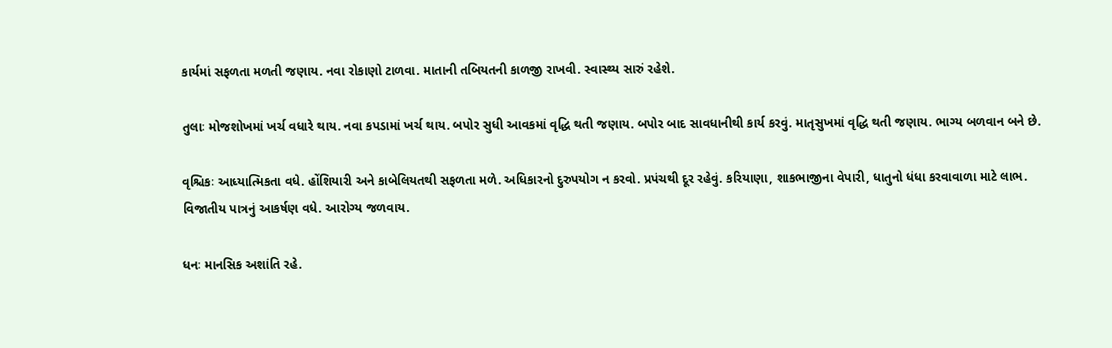કાર્યમાં સફળતા મળતી જણાય. નવા રોકાણો ટાળવા. માતાની તબિયતની કાળજી રાખવી. સ્વાસ્થ્ય સારું રહેશે.

તુલાઃ મોજશોખમાં ખર્ચ વધારે થાય. નવા કપડામાં ખર્ચ થાય. બપોર સુધી આવકમાં વૃદ્ધિ થતી જણાય. બપોર બાદ સાવધાનીથી કાર્ય કરવું. માતૃસુખમાં વૃદ્ધિ થતી જણાય. ભાગ્ય બળવાન બને છે.

વૃશ્ચિકઃ આધ્યાત્મિકતા વધે. હોંશિયારી અને કાબેલિયતથી સફળતા મળે. અધિકારનો દુરુપયોગ ન કરવો. પ્રપંચથી દૂર રહેવું. કરિયાણા, શાકભાજીના વેપારી, ધાતુનો ધંધા કરવાવાળા માટે લાભ. વિજાતીય પાત્રનું આકર્ષણ વધે. આરોગ્ય જળવાય.

ધનઃ માનસિક અશાંતિ રહે.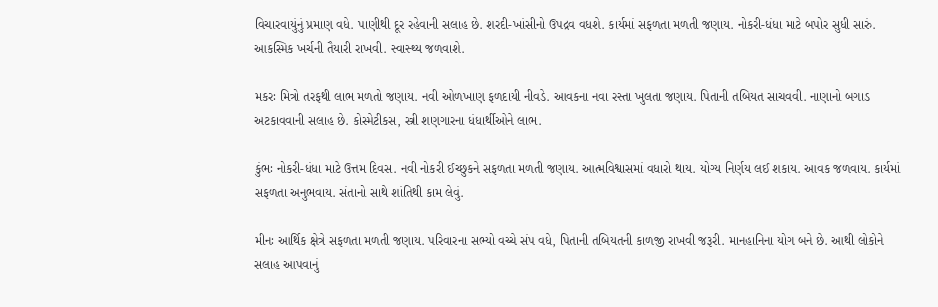વિચારવાયુંનું પ્રમાણ વધે. પાણીથી દૂર રહેવાની સલાહ છે. શરદી-ખાંસીનો ઉપદ્રવ વધશે. કાર્યમાં સફળતા મળતી જણાય. નોકરી-ધંધા માટે બપોર સુધી સારું. આકસ્મિક ખર્ચની તૈયારી રાખવી. સ્વાસ્થ્ય જળવાશે.

મકરઃ મિત્રો તરફથી લાભ મળતો જણાય. નવી ઓળખાણ ફળદાયી નીવડે. આવકના નવા રસ્તા ખુલતા જણાય. પિતાની તબિયત સાચવવી. નાણાનો બગાડ અટકાવવાની સલાહ છે. કોસ્મેટીકસ, સ્ત્રી શણગારના ધંધાર્થીઓને લાભ.

કુંભઃ નોકરી-ધંધા માટે ઉત્તમ દિવસ. નવી નોકરી ઈચ્છુકને સફળતા મળતી જણાય. આત્મવિશ્વાસમાં વધારો થાય. યોગ્ય નિર્ણય લઈ શકાય. આવક જળવાય. કાર્યમાં સફળતા અનુભવાય. સંતાનો સાથે શાંતિથી કામ લેવું.

મીનઃ આર્થિક ક્ષેત્રે સફળતા મળતી જણાય. પરિવારના સભ્યો વચ્ચે સંપ વધે, પિતાની તબિયતની કાળજી રાખવી જરૂરી. માનહાનિના યોગ બને છે. આથી લોકોને સલાહ આપવાનું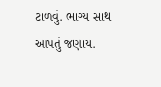ટાળવું. ભાગ્ય સાથ આપતું જણાય.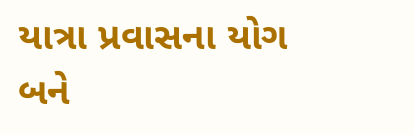યાત્રા પ્રવાસના યોગ બને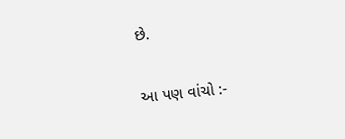છે.

આ પણ વાંચો :-